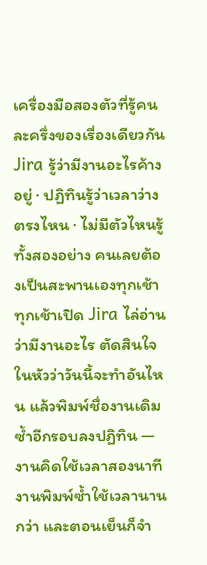เครื่องมือสองตัวที่รู้คนละครึ่งของเรื่องเดียวกัน
Jira รู้ว่ามีงานอะไรค้างอยู่ · ปฏิทินรู้ว่าเวลาว่างตรงไหน · ไม่มีตัวไหนรู้ทั้งสองอย่าง คนเลยต้องเป็นสะพานเองทุกเช้า
ทุกเช้าเปิด Jira ไล่อ่านว่ามีงานอะไร ตัดสินใจในหัวว่าวันนี้จะทำอันไหน แล้วพิมพ์ชื่องานเดิมซ้ำอีกรอบลงปฏิทิน — งานคิดใช้เวลาสองนาที งานพิมพ์ซ้ำใช้เวลานานกว่า และตอนเย็นก็จำ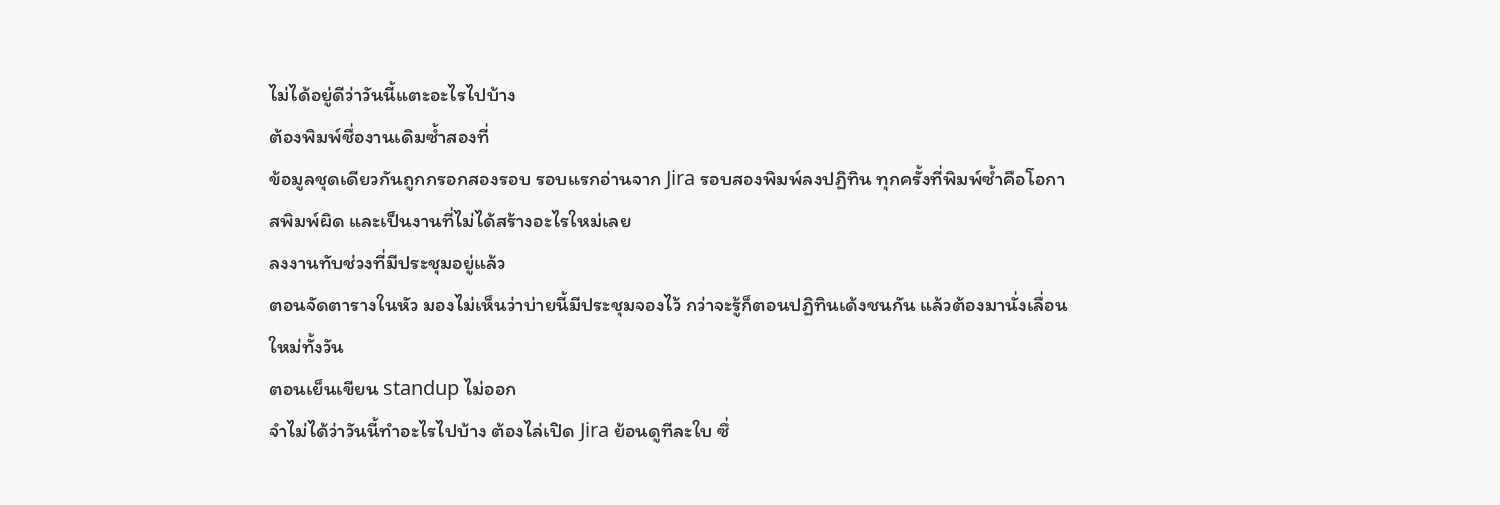ไม่ได้อยู่ดีว่าวันนี้แตะอะไรไปบ้าง
ต้องพิมพ์ชื่องานเดิมซ้ำสองที่
ข้อมูลชุดเดียวกันถูกกรอกสองรอบ รอบแรกอ่านจาก Jira รอบสองพิมพ์ลงปฏิทิน ทุกครั้งที่พิมพ์ซ้ำคือโอกาสพิมพ์ผิด และเป็นงานที่ไม่ได้สร้างอะไรใหม่เลย
ลงงานทับช่วงที่มีประชุมอยู่แล้ว
ตอนจัดตารางในหัว มองไม่เห็นว่าบ่ายนี้มีประชุมจองไว้ กว่าจะรู้ก็ตอนปฏิทินเด้งชนกัน แล้วต้องมานั่งเลื่อนใหม่ทั้งวัน
ตอนเย็นเขียน standup ไม่ออก
จำไม่ได้ว่าวันนี้ทำอะไรไปบ้าง ต้องไล่เปิด Jira ย้อนดูทีละใบ ซึ่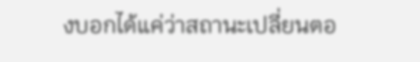งบอกได้แค่ว่าสถานะเปลี่ยนตอ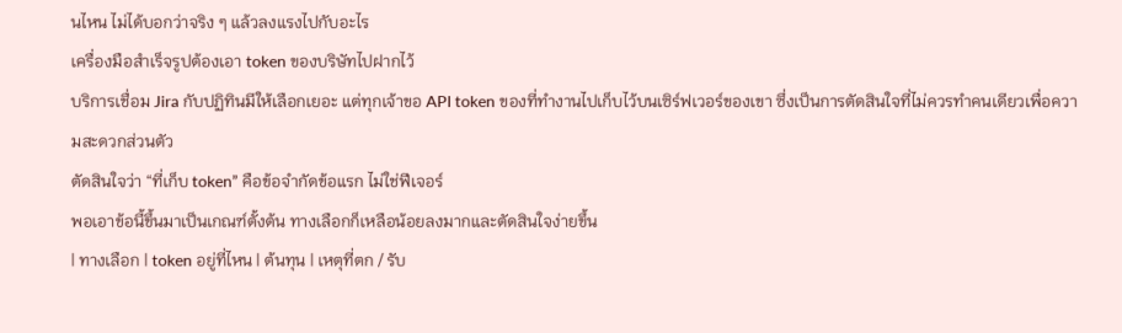นไหน ไม่ได้บอกว่าจริง ๆ แล้วลงแรงไปกับอะไร
เครื่องมือสำเร็จรูปต้องเอา token ของบริษัทไปฝากไว้
บริการเชื่อม Jira กับปฏิทินมีให้เลือกเยอะ แต่ทุกเจ้าขอ API token ของที่ทำงานไปเก็บไว้บนเซิร์ฟเวอร์ของเขา ซึ่งเป็นการตัดสินใจที่ไม่ควรทำคนเดียวเพื่อความสะดวกส่วนตัว
ตัดสินใจว่า “ที่เก็บ token” คือข้อจำกัดข้อแรก ไม่ใช่ฟีเจอร์
พอเอาข้อนี้ขึ้นมาเป็นเกณฑ์ตั้งต้น ทางเลือกก็เหลือน้อยลงมากและตัดสินใจง่ายขึ้น
| ทางเลือก | token อยู่ที่ไหน | ต้นทุน | เหตุที่ตก / รับ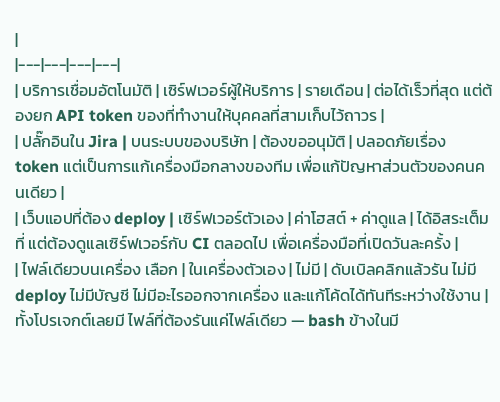|
|---|---|---|---|
| บริการเชื่อมอัตโนมัติ | เซิร์ฟเวอร์ผู้ให้บริการ | รายเดือน | ต่อได้เร็วที่สุด แต่ต้องยก API token ของที่ทำงานให้บุคคลที่สามเก็บไว้ถาวร |
| ปลั๊กอินใน Jira | บนระบบของบริษัท | ต้องขออนุมัติ | ปลอดภัยเรื่อง token แต่เป็นการแก้เครื่องมือกลางของทีม เพื่อแก้ปัญหาส่วนตัวของคนคนเดียว |
| เว็บแอปที่ต้อง deploy | เซิร์ฟเวอร์ตัวเอง | ค่าโฮสต์ + ค่าดูแล | ได้อิสระเต็มที่ แต่ต้องดูแลเซิร์ฟเวอร์กับ CI ตลอดไป เพื่อเครื่องมือที่เปิดวันละครั้ง |
| ไฟล์เดียวบนเครื่อง เลือก | ในเครื่องตัวเอง | ไม่มี | ดับเบิลคลิกแล้วรัน ไม่มี deploy ไม่มีบัญชี ไม่มีอะไรออกจากเครื่อง และแก้โค้ดได้ทันทีระหว่างใช้งาน |
ทั้งโปรเจกต์เลยมี ไฟล์ที่ต้องรันแค่ไฟล์เดียว — bash ข้างในมี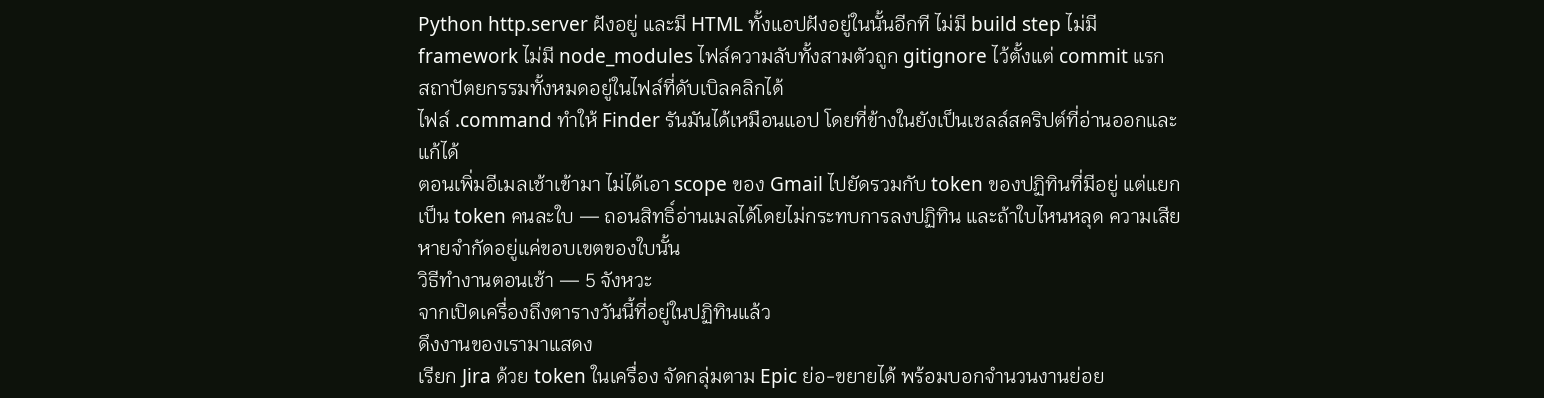Python http.server ฝังอยู่ และมี HTML ทั้งแอปฝังอยู่ในนั้นอีกที ไม่มี build step ไม่มี framework ไม่มี node_modules ไฟล์ความลับทั้งสามตัวถูก gitignore ไว้ตั้งแต่ commit แรก
สถาปัตยกรรมทั้งหมดอยู่ในไฟล์ที่ดับเบิลคลิกได้
ไฟล์ .command ทำให้ Finder รันมันได้เหมือนแอป โดยที่ข้างในยังเป็นเชลล์สคริปต์ที่อ่านออกและแก้ได้
ตอนเพิ่มอีเมลเช้าเข้ามา ไม่ได้เอา scope ของ Gmail ไปยัดรวมกับ token ของปฏิทินที่มีอยู่ แต่แยกเป็น token คนละใบ — ถอนสิทธิ์อ่านเมลได้โดยไม่กระทบการลงปฏิทิน และถ้าใบไหนหลุด ความเสียหายจำกัดอยู่แค่ขอบเขตของใบนั้น
วิธีทำงานตอนเช้า — 5 จังหวะ
จากเปิดเครื่องถึงตารางวันนี้ที่อยู่ในปฏิทินแล้ว
ดึงงานของเรามาแสดง
เรียก Jira ด้วย token ในเครื่อง จัดกลุ่มตาม Epic ย่อ-ขยายได้ พร้อมบอกจำนวนงานย่อย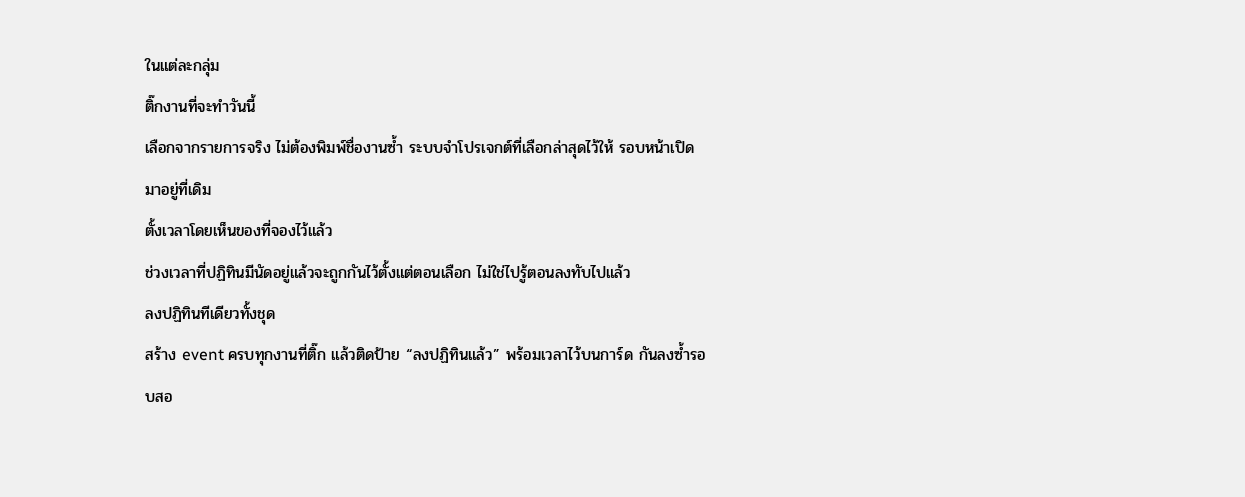ในแต่ละกลุ่ม
ติ๊กงานที่จะทำวันนี้
เลือกจากรายการจริง ไม่ต้องพิมพ์ชื่องานซ้ำ ระบบจำโปรเจกต์ที่เลือกล่าสุดไว้ให้ รอบหน้าเปิดมาอยู่ที่เดิม
ตั้งเวลาโดยเห็นของที่จองไว้แล้ว
ช่วงเวลาที่ปฏิทินมีนัดอยู่แล้วจะถูกกันไว้ตั้งแต่ตอนเลือก ไม่ใช่ไปรู้ตอนลงทับไปแล้ว
ลงปฏิทินทีเดียวทั้งชุด
สร้าง event ครบทุกงานที่ติ๊ก แล้วติดป้าย “ลงปฏิทินแล้ว” พร้อมเวลาไว้บนการ์ด กันลงซ้ำรอบสอ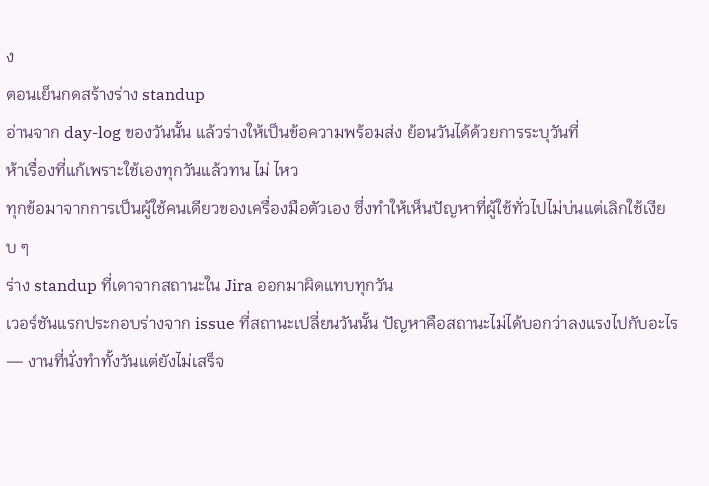ง
ตอนเย็นกดสร้างร่าง standup
อ่านจาก day-log ของวันนั้น แล้วร่างให้เป็นข้อความพร้อมส่ง ย้อนวันได้ด้วยการระบุวันที่
ห้าเรื่องที่แก้เพราะใช้เองทุกวันแล้วทน ไม่ ไหว
ทุกข้อมาจากการเป็นผู้ใช้คนเดียวของเครื่องมือตัวเอง ซึ่งทำให้เห็นปัญหาที่ผู้ใช้ทั่วไปไม่บ่นแต่เลิกใช้เงียบ ๆ
ร่าง standup ที่เดาจากสถานะใน Jira ออกมาผิดแทบทุกวัน
เวอร์ชันแรกประกอบร่างจาก issue ที่สถานะเปลี่ยนวันนั้น ปัญหาคือสถานะไม่ได้บอกว่าลงแรงไปกับอะไร — งานที่นั่งทำทั้งวันแต่ยังไม่เสร็จ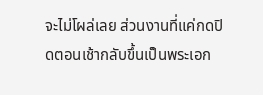จะไม่โผล่เลย ส่วนงานที่แค่กดปิดตอนเช้ากลับขึ้นเป็นพระเอก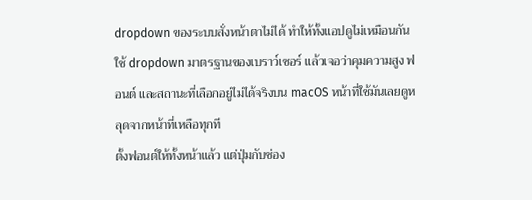dropdown ของระบบสั่งหน้าตาไม่ได้ ทำให้ทั้งแอปดูไม่เหมือนกัน
ใช้ dropdown มาตรฐานของเบราว์เซอร์ แล้วเจอว่าคุมความสูง ฟอนต์ และสถานะที่เลือกอยู่ไม่ได้จริงบน macOS หน้าที่ใช้มันเลยดูหลุดจากหน้าที่เหลือทุกที
ตั้งฟอนต์ให้ทั้งหน้าแล้ว แต่ปุ่มกับช่อง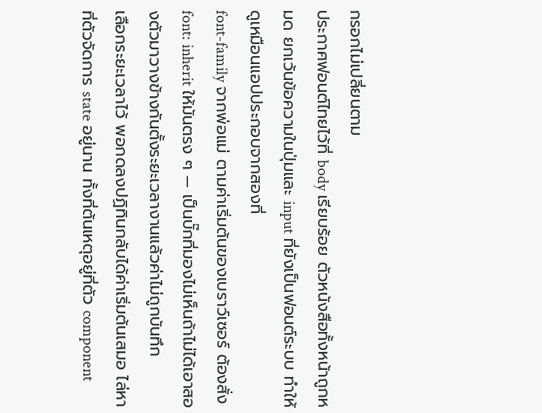กรอกไม่เปลี่ยนตาม
ประกาศฟอนต์ไทยไว้ที่ body เรียบร้อย ตัวหนังสือทั้งหน้าถูกหมด ยกเว้นข้อความในปุ่มและ input ที่ยังเป็นฟอนต์ระบบ ทำให้ดูเหมือนแอปประกอบจากสองที่
font-family จากพ่อแม่ ตามค่าเริ่มต้นของเบราว์เซอร์ ต้องสั่ง font: inherit ให้มันตรง ๆ — เป็นบั๊กที่มองไม่เห็นถ้าไม่ได้เอาสองตัวมาวางข้างกันตั้งระยะเวลางานแล้วค่าไม่ถูกบันทึก
เลือกระยะเวลาไว้ พอกดลงปฏิทินกลับได้ค่าเริ่มต้นเสมอ ไล่หาที่ตัวจัดการ state อยู่นาน ทั้งที่ต้นเหตุอยู่ที่ตัว component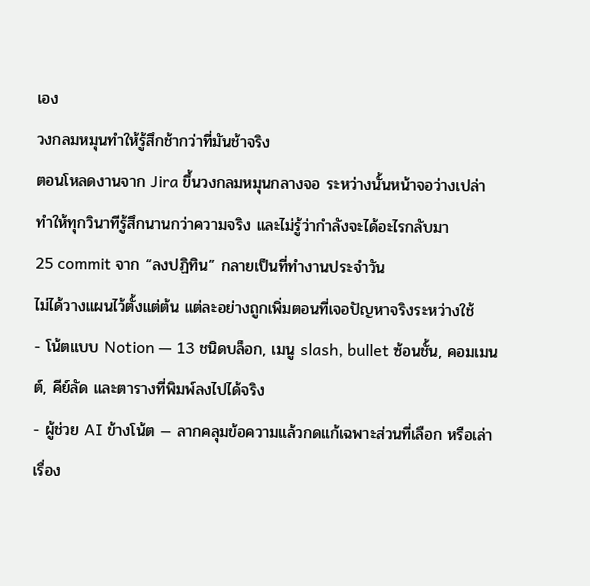เอง
วงกลมหมุนทำให้รู้สึกช้ากว่าที่มันช้าจริง
ตอนโหลดงานจาก Jira ขึ้นวงกลมหมุนกลางจอ ระหว่างนั้นหน้าจอว่างเปล่า ทำให้ทุกวินาทีรู้สึกนานกว่าความจริง และไม่รู้ว่ากำลังจะได้อะไรกลับมา
25 commit จาก “ลงปฏิทิน” กลายเป็นที่ทำงานประจำวัน
ไม่ได้วางแผนไว้ตั้งแต่ต้น แต่ละอย่างถูกเพิ่มตอนที่เจอปัญหาจริงระหว่างใช้
- โน้ตแบบ Notion — 13 ชนิดบล็อก, เมนู slash, bullet ซ้อนชั้น, คอมเมนต์, คีย์ลัด และตารางที่พิมพ์ลงไปได้จริง
- ผู้ช่วย AI ข้างโน้ต — ลากคลุมข้อความแล้วกดแก้เฉพาะส่วนที่เลือก หรือเล่าเรื่อง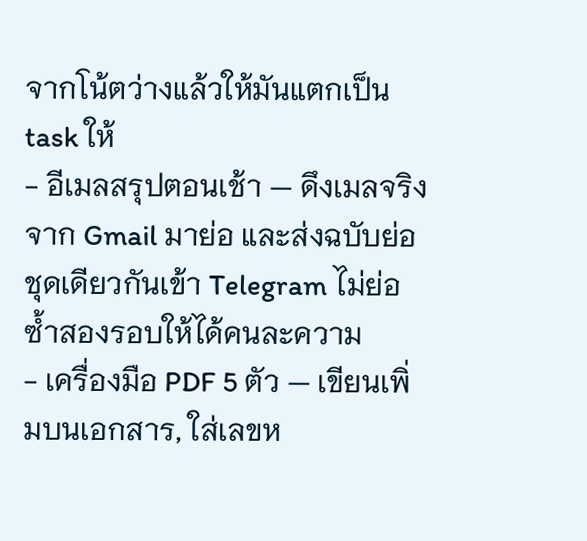จากโน้ตว่างแล้วให้มันแตกเป็น task ให้
- อีเมลสรุปตอนเช้า — ดึงเมลจริงจาก Gmail มาย่อ และส่งฉบับย่อชุดเดียวกันเข้า Telegram ไม่ย่อซ้ำสองรอบให้ได้คนละความ
- เครื่องมือ PDF 5 ตัว — เขียนเพิ่มบนเอกสาร, ใส่เลขห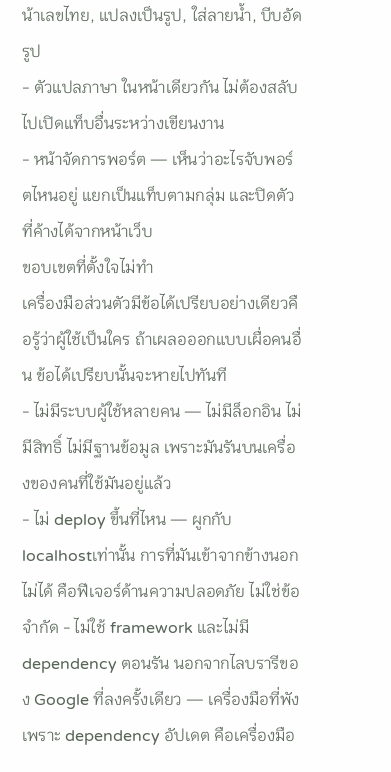น้าเลขไทย, แปลงเป็นรูป, ใส่ลายน้ำ, บีบอัดรูป
- ตัวแปลภาษา ในหน้าเดียวกัน ไม่ต้องสลับไปเปิดแท็บอื่นระหว่างเขียนงาน
- หน้าจัดการพอร์ต — เห็นว่าอะไรจับพอร์ตไหนอยู่ แยกเป็นแท็บตามกลุ่ม และปิดตัวที่ค้างได้จากหน้าเว็บ
ขอบเขตที่ตั้งใจไม่ทำ
เครื่องมือส่วนตัวมีข้อได้เปรียบอย่างเดียวคือรู้ว่าผู้ใช้เป็นใคร ถ้าเผลอออกแบบเผื่อคนอื่น ข้อได้เปรียบนั้นจะหายไปทันที
- ไม่มีระบบผู้ใช้หลายคน — ไม่มีล็อกอิน ไม่มีสิทธิ์ ไม่มีฐานข้อมูล เพราะมันรันบนเครื่องของคนที่ใช้มันอยู่แล้ว
- ไม่ deploy ขึ้นที่ไหน — ผูกกับ
localhostเท่านั้น การที่มันเข้าจากข้างนอกไม่ได้ คือฟีเจอร์ด้านความปลอดภัย ไม่ใช่ข้อจำกัด - ไม่ใช้ framework และไม่มี dependency ตอนรัน นอกจากไลบรารีของ Google ที่ลงครั้งเดียว — เครื่องมือที่พังเพราะ dependency อัปเดต คือเครื่องมือ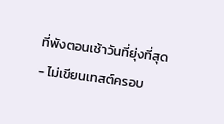ที่พังตอนเช้าวันที่ยุ่งที่สุด
- ไม่เขียนเทสต์ครอบ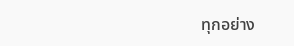ทุกอย่าง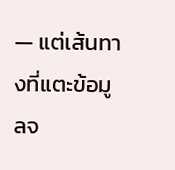— แต่เส้นทางที่แตะข้อมูลจ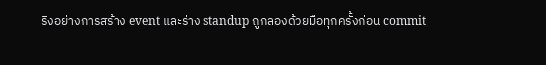ริงอย่างการสร้าง event และร่าง standup ถูกลองด้วยมือทุกครั้งก่อน commit